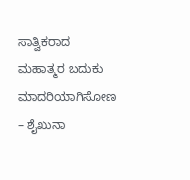ಸಾತ್ವಿಕರಾದ ಮಹಾತ್ಮರ ಬದುಕು ಮಾದರಿಯಾಗಿಸೋಣ – ಶೈಖುನಾ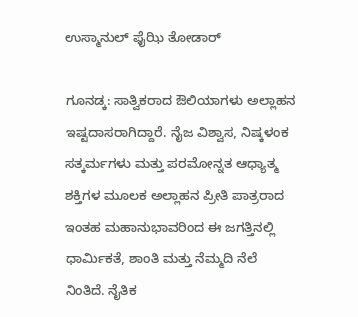ಉಸ್ಮಾನುಲ್ ಫೈಝಿ ತೋಡಾರ್

ಗೂನಡ್ಕ: ಸಾತ್ವಿಕರಾದ ಔಲಿಯಾಗಳು ಅಲ್ಲಾಹನ ಇಷ್ಟದಾಸರಾಗಿದ್ದಾರೆ. ನೈಜ ವಿಶ್ವಾಸ, ನಿಷ್ಕಳಂಕ ಸತ್ಕರ್ಮಗಳು ಮತ್ತು ಪರಮೋನ್ನತ ಆಧ್ಯಾತ್ಮ ಶಕ್ತಿಗಳ ಮೂಲಕ ಅಲ್ಲಾಹನ ಪ್ರೀತಿ ಪಾತ್ರರಾದ ಇಂತಹ ಮಹಾನುಭಾವರಿಂದ ಈ ಜಗತ್ತಿನಲ್ಲಿ ಧಾರ್ಮಿಕತೆ, ಶಾಂತಿ ಮತ್ತು ನೆಮ್ಮದಿ ನೆಲೆ ನಿಂತಿದೆ. ನೈತಿಕ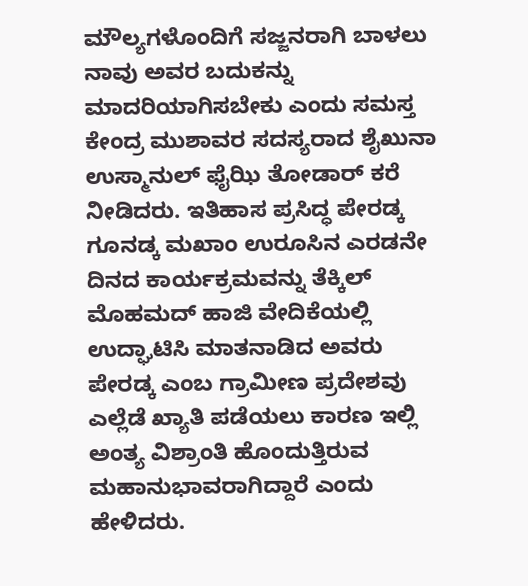ಮೌಲ್ಯಗಳೊಂದಿಗೆ ಸಜ್ಜನರಾಗಿ ಬಾಳಲು ನಾವು ಅವರ ಬದುಕನ್ನು ಮಾದರಿಯಾಗಿಸಬೇಕು ಎಂದು ಸಮಸ್ತ ಕೇಂದ್ರ ಮುಶಾವರ ಸದಸ್ಯರಾದ ಶೈಖುನಾ ಉಸ್ಮಾನುಲ್ ಫೈಝಿ ತೋಡಾರ್ ಕರೆ ನೀಡಿದರು. ಇತಿಹಾಸ ಪ್ರಸಿದ್ಧ ಪೇರಡ್ಕ ಗೂನಡ್ಕ ಮಖಾಂ ಉರೂಸಿನ ಎರಡನೇ ದಿನದ ಕಾರ್ಯಕ್ರಮವನ್ನು ತೆಕ್ಕಿಲ್ ಮೊಹಮದ್ ಹಾಜಿ ವೇದಿಕೆಯಲ್ಲಿ ಉದ್ಘಾಟಿಸಿ ಮಾತನಾಡಿದ ಅವರು ಪೇರಡ್ಕ ಎಂಬ ಗ್ರಾಮೀಣ ಪ್ರದೇಶವು ಎಲ್ಲೆಡೆ ಖ್ಯಾತಿ ಪಡೆಯಲು ಕಾರಣ ಇಲ್ಲಿ ಅಂತ್ಯ ವಿಶ್ರಾಂತಿ ಹೊಂದುತ್ತಿರುವ ಮಹಾನುಭಾವರಾಗಿದ್ದಾರೆ ಎಂದು ಹೇಳಿದರು.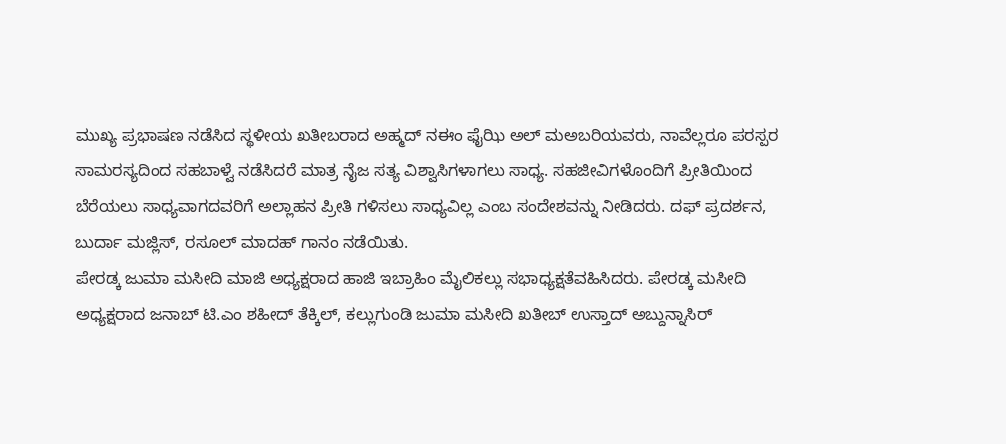ಮುಖ್ಯ ಪ್ರಭಾಷಣ ನಡೆಸಿದ ಸ್ಥಳೀಯ ಖತೀಬರಾದ ಅಹ್ಮದ್ ನ‌ಈಂ ಫೈಝಿ ಅಲ್ ಮ‌ಅಬರಿಯವರು, ನಾವೆಲ್ಲರೂ ಪರಸ್ಪರ ಸಾಮರಸ್ಯದಿಂದ ಸಹಬಾಳ್ವೆ ನಡೆಸಿದರೆ ಮಾತ್ರ ನೈಜ ಸತ್ಯ ವಿಶ್ವಾಸಿಗಳಾಗಲು ಸಾಧ್ಯ. ಸಹಜೀವಿಗಳೊಂದಿಗೆ ಪ್ರೀತಿಯಿಂದ ಬೆರೆಯಲು ಸಾಧ್ಯವಾಗದವರಿಗೆ ಅಲ್ಲಾಹನ ಪ್ರೀತಿ ಗಳಿಸಲು ಸಾಧ್ಯವಿಲ್ಲ ಎಂಬ ಸಂದೇಶವನ್ನು ನೀಡಿದರು. ದಫ್ ಪ್ರದರ್ಶನ, ಬುರ್ದಾ ಮಜ್ಲಿಸ್, ರಸೂಲ್ ಮಾದಹ್ ಗಾನಂ ನಡೆಯಿತು.
ಪೇರಡ್ಕ ಜುಮಾ ಮಸೀದಿ ಮಾಜಿ ಅಧ್ಯಕ್ಷರಾದ ಹಾಜಿ ಇಬ್ರಾಹಿಂ ಮೈಲಿಕಲ್ಲು ಸಭಾಧ್ಯಕ್ಷತೆವಹಿಸಿದರು. ಪೇರಡ್ಕ ಮಸೀದಿ ಅಧ್ಯಕ್ಷರಾದ ಜನಾಬ್ ಟಿ.ಎಂ ಶಹೀದ್ ತೆಕ್ಕಿಲ್, ಕಲ್ಲುಗುಂಡಿ ಜುಮಾ ಮಸೀದಿ ಖತೀಬ್ ಉಸ್ತಾದ್ ಅಬ್ದುನ್ನಾಸಿರ್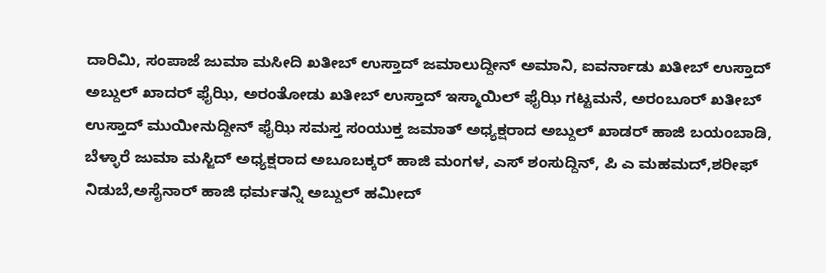ದಾರಿಮಿ, ಸಂಪಾಜೆ ಜುಮಾ ಮಸೀದಿ ಖತೀಬ್ ಉಸ್ತಾದ್ ಜಮಾಲುದ್ದೀನ್ ಅಮಾನಿ, ಐವರ್ನಾಡು ಖತೀಬ್ ಉಸ್ತಾದ್ ಅಬ್ದುಲ್ ಖಾದರ್ ಫೈಝಿ, ಅರಂತೋಡು ಖತೀಬ್ ಉಸ್ತಾದ್ ಇಸ್ಮಾಯಿಲ್ ಫೈಝಿ ಗಟ್ಟಮನೆ, ಅರಂಬೂರ್ ಖತೀಬ್ ಉಸ್ತಾದ್ ಮುಯೀನುದ್ದೀನ್ ಫೈಝಿ ಸಮಸ್ತ ಸಂಯುಕ್ತ ಜಮಾತ್ ಅಧ್ಯಕ್ಷರಾದ ಅಬ್ದುಲ್ ಖಾಡರ್ ಹಾಜಿ ಬಯಂಬಾಡಿ, ಬೆಳ್ಳಾರೆ ಜುಮಾ ಮಸ್ಜಿದ್ ಅಧ್ಯಕ್ಷರಾದ ಅಬೂಬಕ್ಕರ್ ಹಾಜಿ ಮಂಗಳ, ಎಸ್ ಶಂಸುದ್ದಿನ್, ಪಿ ಎ ಮಹಮದ್,ಶರೀಫ್ ನಿಡುಬೆ,ಅಸೈನಾರ್ ಹಾಜಿ ಧರ್ಮತನ್ನಿ ಅಬ್ದುಲ್ ಹಮೀದ್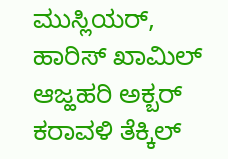ಮುಸ್ಲಿಯರ್, ಹಾರಿಸ್ ಖಾಮಿಲ್ ಆಜ್ಹಹರಿ ಅಕ್ಬರ್ ಕರಾವಳಿ ತೆಕ್ಕಿಲ್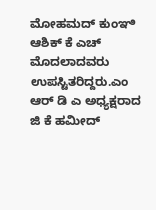ಮೋಹಮದ್ ಕುಂಞಿ ಆಶಿಕ್ ಕೆ ಎಚ್ ಮೊದಲಾದವರು ಉಪಸ್ಟಿತರಿದ್ದರು.ಎಂ ಆರ್ ಡಿ ಎ ಅಧ್ಯಕ್ಷರಾದ ಜಿ ಕೆ ಹಮೀದ್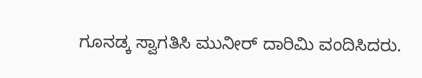ಗೂನಡ್ಕ ಸ್ವಾಗತಿಸಿ ಮುನೀರ್ ದಾರಿಮಿ ವಂದಿಸಿದರು.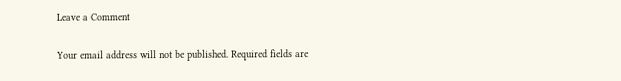Leave a Comment

Your email address will not be published. Required fields are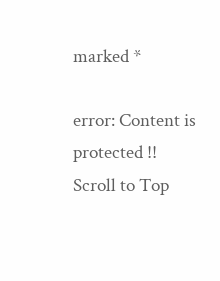marked *

error: Content is protected !!
Scroll to Top